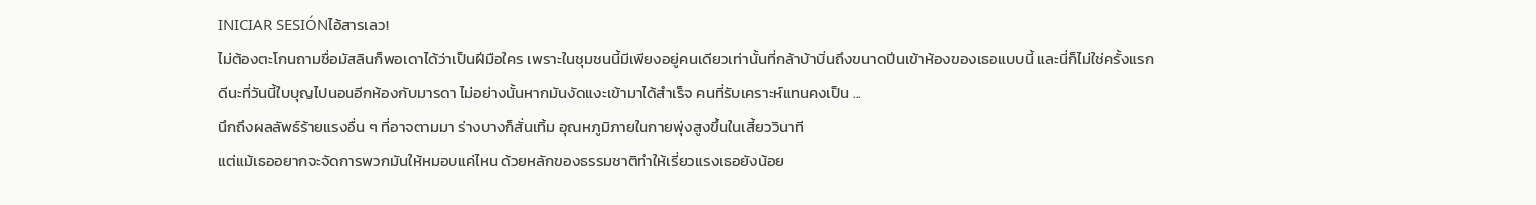INICIAR SESIÓNไอ้สารเลว!
ไม่ต้องตะโกนถามชื่อมัสลินก็พอเดาได้ว่าเป็นฝีมือใคร เพราะในชุมชนนี้มีเพียงอยู่คนเดียวเท่านั้นที่กล้าบ้าบิ่นถึงขนาดปีนเข้าห้องของเธอแบบนี้ และนี่ก็ไม่ใช่ครั้งแรก
ดีนะที่วันนี้ใบบุญไปนอนอีกห้องกับมารดา ไม่อย่างนั้นหากมันงัดแงะเข้ามาได้สำเร็จ คนที่รับเคราะห์แทนคงเป็น ...
นึกถึงผลลัพธ์ร้ายแรงอื่น ๆ ที่อาจตามมา ร่างบางก็สั่นเทิ้ม อุณหภูมิภายในกายพุ่งสูงขึ้นในเสี้ยววินาที
แต่แม้เธออยากจะจัดการพวกมันให้หมอบแค่ไหน ด้วยหลักของธรรมชาติทำให้เรี่ยวแรงเธอยังน้อย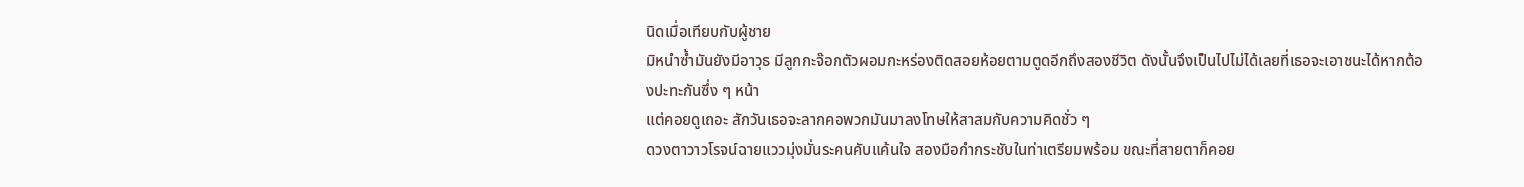นิดเมื่อเทียบกับผู้ชาย
มิหนำซ้ำมันยังมีอาวุธ มีลูกกะจ๊อกตัวผอมกะหร่องติดสอยห้อยตามตูดอีกถึงสองชีวิต ดังนั้นจึงเป็นไปไม่ได้เลยที่เธอจะเอาชนะได้หากต้องปะทะกันซึ่ง ๆ หน้า
แต่คอยดูเถอะ สักวันเธอจะลากคอพวกมันมาลงโทษให้สาสมกับความคิดชั่ว ๆ
ดวงตาวาวโรจน์ฉายแววมุ่งมั่นระคนคับแค้นใจ สองมือกำกระชับในท่าเตรียมพร้อม ขณะที่สายตาก็คอย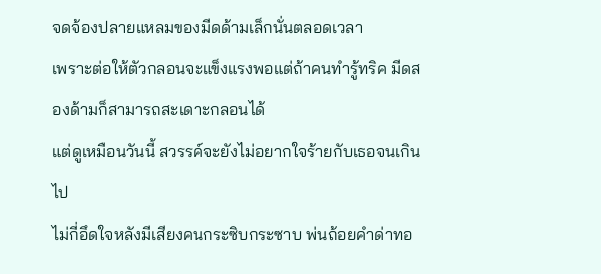จดจ้องปลายแหลมของมีดด้ามเล็กนั่นตลอดเวลา
เพราะต่อให้ตัวกลอนจะแข็งแรงพอแต่ถ้าคนทำรู้ทริค มีดสองด้ามก็สามารถสะเดาะกลอนได้
แต่ดูเหมือนวันนี้ สวรรค์จะยังไม่อยากใจร้ายกับเธอจนเกินไป
ไม่กี่อึดใจหลังมีเสียงคนกระซิบกระซาบ พ่นถ้อยคำด่าทอ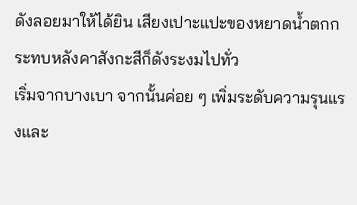ดังลอยมาให้ได้ยิน เสียงเปาะแปะของหยาดน้ำตกกระทบหลังคาสังกะสีก็ดังระงมไปทั่ว
เริ่มจากบางเบา จากนั้นค่อย ๆ เพิ่มระดับความรุนแรงและ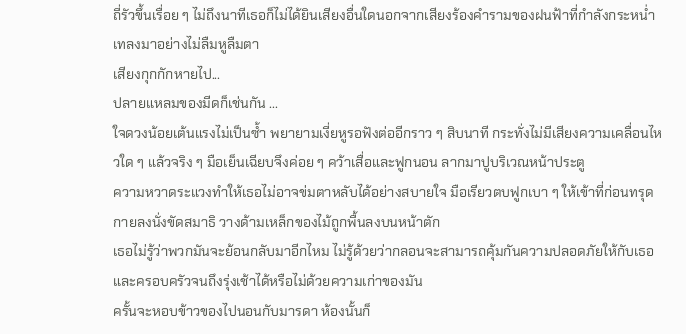ถี่รัวขึ้นเรื่อย ๆ ไม่ถึงนาทีเธอก็ไม่ได้ยินเสียงอื่นใดนอกจากเสียงร้องคำรามของฝนฟ้าที่กำลังกระหน่ำ เทลงมาอย่างไม่ลืมหูลืมตา
เสียงกุกกักหายไป...
ปลายแหลมของมีดก็เช่นกัน ...
ใจดวงน้อยเต้นแรงไม่เป็นซ้ำ พยายามเงี่ยหูรอฟังต่ออีกราว ๆ สิบนาที กระทั่งไม่มีเสียงความเคลื่อนไหวใด ๆ แล้วจริง ๆ มือเย็นเฉียบจึงค่อย ๆ คว้าเสื่อและฟูกนอน ลากมาปูบริเวณหน้าประตู
ความหวาดระแวงทำให้เธอไม่อาจข่มตาหลับได้อย่างสบายใจ มือเรียวตบฟูกเบา ๆ ให้เข้าที่ก่อนทรุดกายลงนั่งขัดสมาธิ วางด้ามเหล็กของไม้ถูกพื้นลงบนหน้าตัก
เธอไม่รู้ว่าพวกมันจะย้อนกลับมาอีกไหม ไม่รู้ด้วยว่ากลอนจะสามารถคุ้มกันความปลอดภัยให้กับเธอและครอบครัวจนถึงรุ่งเช้าได้หรือไม่ด้วยความเก่าของมัน
ครั้นจะหอบข้าวของไปนอนกับมารดา ห้องนั้นก็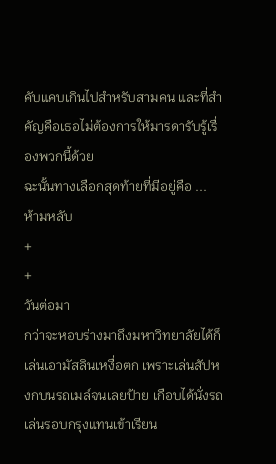คับแคบเกินไปสำหรับสามคน และที่สำคัญคือเธอไม่ต้องการให้มารดารับรู้เรื่องพวกนี้ด้วย
ฉะนั้นทางเลือกสุดท้ายที่มีอยู่คือ ... ห้ามหลับ
+
+
วันต่อมา
กว่าจะหอบร่างมาถึงมหาวิทยาลัยได้ก็เล่นเอามัสลินเหงื่อตก เพราะเล่นสัปหงกบนรถเมล์จนเลยป้าย เกือบได้นั่งรถเล่นรอบกรุงแทนเข้าเรียน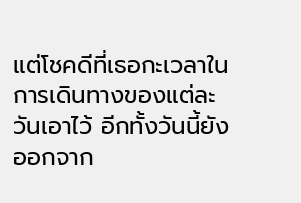แต่โชคดีที่เธอกะเวลาในการเดินทางของแต่ละวันเอาไว้ อีกทั้งวันนี้ยังออกจาก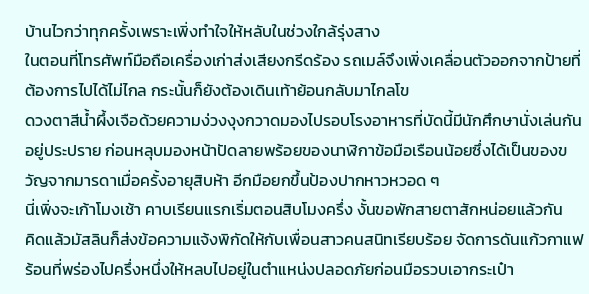บ้านไวกว่าทุกครั้งเพราะเพิ่งทำใจให้หลับในช่วงใกล้รุ่งสาง
ในตอนที่โทรศัพท์มือถือเครื่องเก่าส่งเสียงกรีดร้อง รถเมล์จึงเพิ่งเคลื่อนตัวออกจากป้ายที่ต้องการไปได้ไม่ไกล กระนั้นก็ยังต้องเดินเท้าย้อนกลับมาไกลโข
ดวงตาสีน้ำผึ้งเจือด้วยความง่วงงุงกวาดมองไปรอบโรงอาหารที่บัดนี้มีนักศึกษานั่งเล่นกันอยู่ประปราย ก่อนหลุบมองหน้าปัดลายพร้อยของนาฬิกาข้อมือเรือนน้อยซึ่งได้เป็นของขวัญจากมารดาเมื่อครั้งอายุสิบห้า อีกมือยกขึ้นป้องปากหาวหวอด ๆ
นี่เพิ่งจะเก้าโมงเช้า คาบเรียนแรกเริ่มตอนสิบโมงครึ่ง งั้นขอพักสายตาสักหน่อยแล้วกัน
คิดแล้วมัสลินก็ส่งข้อความแจ้งพิกัดให้กับเพื่อนสาวคนสนิทเรียบร้อย จัดการดันแก้วกาแฟร้อนที่พร่องไปครึ่งหนึ่งให้หลบไปอยู่ในตำแหน่งปลอดภัยก่อนมือรวบเอากระเป๋า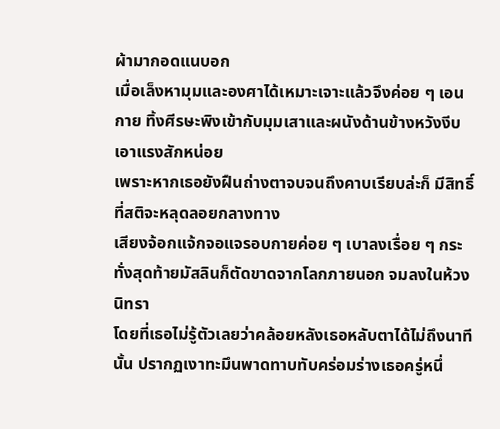ผ้ามากอดแนบอก
เมื่อเล็งหามุมและองศาได้เหมาะเจาะแล้วจึงค่อย ๆ เอนกาย ทิ้งศีรษะพิงเข้ากับมุมเสาและผนังด้านข้างหวังงีบเอาแรงสักหน่อย
เพราะหากเธอยังฝืนถ่างตาจบจนถึงคาบเรียบล่ะก็ มีสิทธิ์ที่สติจะหลุดลอยกลางทาง
เสียงจ้อกแจ้กจอแจรอบกายค่อย ๆ เบาลงเรื่อย ๆ กระทั่งสุดท้ายมัสลินก็ตัดขาดจากโลกภายนอก จมลงในห้วงนิทรา
โดยที่เธอไม่รู้ตัวเลยว่าคล้อยหลังเธอหลับตาได้ไม่ถึงนาทีนั้น ปรากฏเงาทะมึนพาดทาบทับคร่อมร่างเธอครู่หนึ่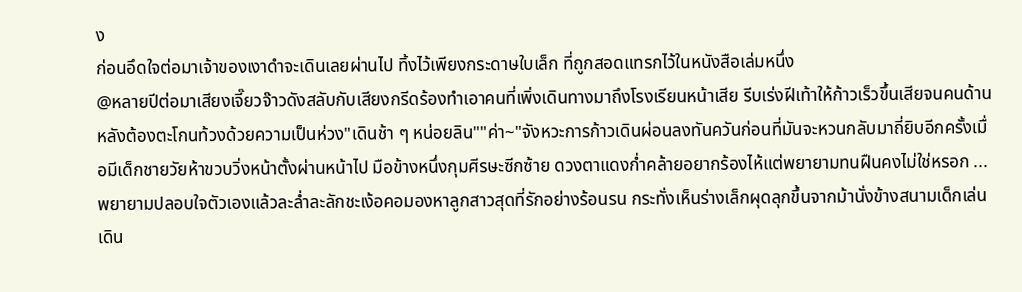ง
ก่อนอึดใจต่อมาเจ้าของเงาดำจะเดินเลยผ่านไป ทิ้งไว้เพียงกระดาษใบเล็ก ที่ถูกสอดแทรกไว้ในหนังสือเล่มหนึ่ง
@หลายปีต่อมาเสียงเจี๊ยวจ๊าวดังสลับกับเสียงกรีดร้องทำเอาคนที่เพิ่งเดินทางมาถึงโรงเรียนหน้าเสีย รีบเร่งฝีเท้าให้ก้าวเร็วขึ้นเสียจนคนด้านหลังต้องตะโกนท้วงด้วยความเป็นห่วง"เดินช้า ๆ หน่อยลิน""ค่า~"จังหวะการก้าวเดินผ่อนลงทันควันก่อนที่มันจะหวนกลับมาถี่ยิบอีกครั้งเมื่อมีเด็กชายวัยห้าขวบวิ่งหน้าตั้งผ่านหน้าไป มือข้างหนึ่งกุมศีรษะซีกซ้าย ดวงตาแดงก่ำคล้ายอยากร้องไห้แต่พยายามทนฝืนคงไม่ใช่หรอก ...พยายามปลอบใจตัวเองแล้วละล่ำละลักชะเง้อคอมองหาลูกสาวสุดที่รักอย่างร้อนรน กระทั่งเห็นร่างเล็กผุดลุกขึ้นจากม้านั่งข้างสนามเด็กเล่น เดิน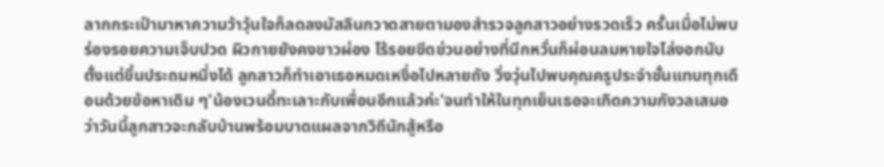ลากกระเป๋ามาหาความว้าวุ้นใจก็ลดลงมัสลินกวาดสายตามองสำรวจลูกสาวอย่างรวดเร็ว ครั้นเมื่อไม่พบร่องรอยความเจ็บปวด ผิวกายยังคงขาวผ่อง ไร้รอยขีดข่วนอย่างที่นึกหวั่นก็ผ่อนลมหายใจโล่งอกนับตั้งแต่ขึ้นประถมหนึ่งได้ ลูกสาวก็ทำเอาเธอหมดเหงื่อไปหลายถัง วิ่งวุ่นไปพบคุณครูประจำชั้นแทบทุกเดือนด้วยข้อหาเดิม ๆ'น้องเวนดี้ทะเลาะกับเพื่อนอีกแล้วค่ะ'จนทำให้ในทุกเย็นเธอจะเกิดความกังวลเสมอว่าวันนี้ลูกสาวจะกลับบ้านพร้อมบาดแผลจากวิถีนักสู้หรือ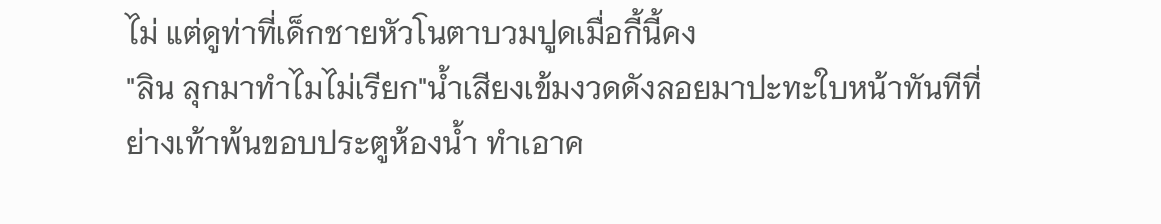ไม่ แต่ดูท่าที่เด็กชายหัวโนตาบวมปูดเมื่อกี้นี้คง
"ลิน ลุกมาทำไมไม่เรียก"น้ำเสียงเข้มงวดดังลอยมาปะทะใบหน้าทันทีที่ย่างเท้าพ้นขอบประตูห้องน้ำ ทำเอาค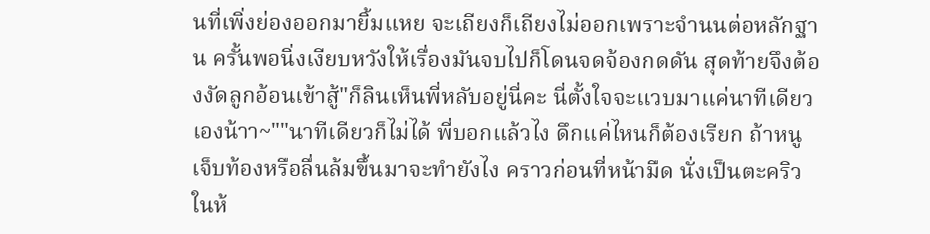นที่เพิ่งย่องออกมายิ้มแหย จะเถียงก็เถียงไม่ออกเพราะจำนนต่อหลักฐาน ครั้นพอนิ่งเงียบหวังให้เรื่องมันจบไปก็โดนจดจ้องกดดัน สุดท้ายจึงต้องงัดลูกอ้อนเข้าสู้"ก็ลินเห็นพี่หลับอยู่นี่คะ นี่ตั้งใจจะแวบมาแค่นาทีเดียวเองน้าา~""นาทีเดียวก็ไม่ได้ พี่บอกแล้วไง ดึกแค่ไหนก็ต้องเรียก ถ้าหนูเจ็บท้องหรือลื่นล้มขึ้นมาจะทำยังไง คราวก่อนที่หน้ามืด นั่งเป็นตะคริวในห้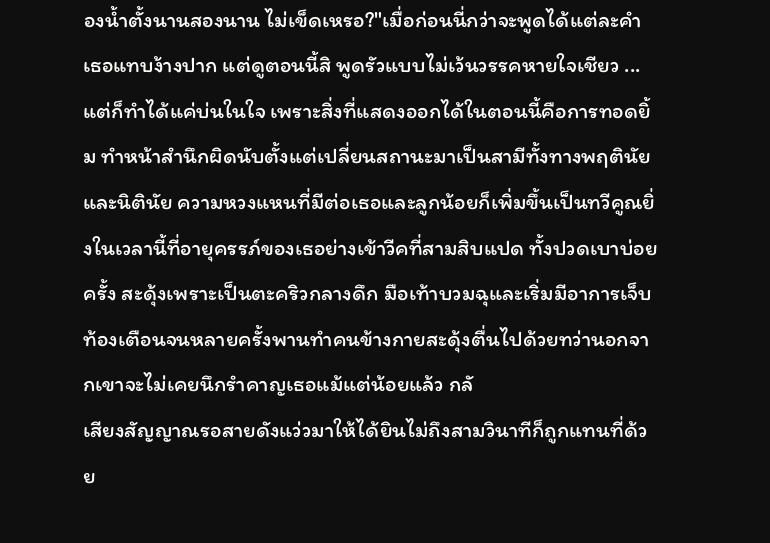องน้ำตั้งนานสองนาน ไม่เข็ดเหรอ?"เมื่อก่อนนี่กว่าจะพูดได้แต่ละคำเธอแทบง้างปาก แต่ดูตอนนี้สิ พูดรัวแบบไม่เว้นวรรคหายใจเชียว ... แต่ก็ทำได้แค่บ่นในใจ เพราะสิ่งที่แสดงออกได้ในตอนนี้คือการทอดยิ้ม ทำหน้าสำนึกผิดนับตั้งแต่เปลี่ยนสถานะมาเป็นสามีทั้งทางพฤตินัยและนิตินัย ความหวงแหนที่มีต่อเธอและลูกน้อยก็เพิ่มขึ้นเป็นทวีคูณยิ่งในเวลานี้ที่อายุครรภ์ของเธอย่างเข้าวีคที่สามสิบแปด ทั้งปวดเบาบ่อยครั้ง สะดุ้งเพราะเป็นตะคริวกลางดึก มือเท้าบวมฉุและเริ่มมีอาการเจ็บท้องเตือนจนหลายครั้งพานทำคนข้างกายสะดุ้งตื่นไปด้วยทว่านอกจากเขาจะไม่เคยนึกรำคาญเธอแม้แต่น้อยแล้ว กลั
เสียงสัญญาณรอสายดังแว่วมาให้ได้ยินไม่ถึงสามวินาทีก็ถูกแทนที่ด้วย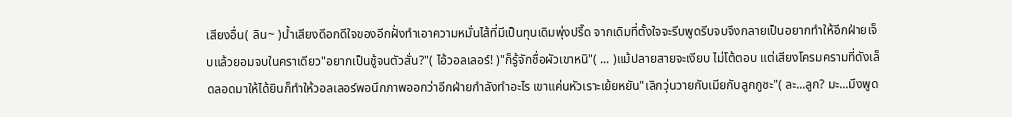เสียงอื่น( ลิน~ )น้ำเสียงดีอกดีใจของอีกฝั่งทำเอาความหมั่นไส้ที่มีเป็นทุนเดิมพุ่งปรี๊ด จากเดิมที่ตั้งใจจะรีบพูดรีบจบจึงกลายเป็นอยากทำให้อีกฝ่ายเจ็บแล้วยอมจบในคราเดียว"อยากเป็นชู้จนตัวสั่น?"( ไอ้วอลเลอร์! )"ก็รู้จักชื่อผัวเขาหนิ"( ... )แม้ปลายสายจะเงียบ ไม่โต้ตอบ แต่เสียงโครมครามที่ดังเล็ดลอดมาให้ได้ยินก็ทำให้วอลเลอร์พอนึกภาพออกว่าอีกฝ่ายกำลังทำอะไร เขาแค่นหัวเราะเย้ยหยัน"เลิกวุ่นวายกับเมียกับลูกกูซะ"( ละ...ลูก? มะ...มึงพูด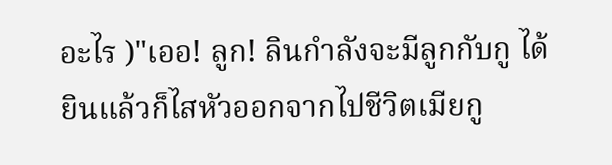อะไร )"เออ! ลูก! ลินกำลังจะมีลูกกับกู ได้ยินแล้วก็ไสหัวออกจากไปชีวิตเมียกู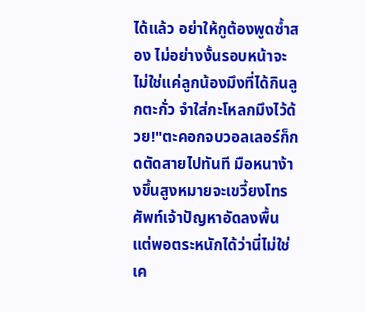ได้แล้ว อย่าให้กูต้องพูดซ้ำสอง ไม่อย่างงั้นรอบหน้าจะไม่ใช่แค่ลูกน้องมึงที่ได้กินลูกตะกั่ว จำใส่กะโหลกมึงไว้ด้วย!"ตะคอกจบวอลเลอร์ก็กดตัดสายไปทันที มือหนาง้างขึ้นสูงหมายจะเขวี้ยงโทรศัพท์เจ้าปัญหาอัดลงพื้น แต่พอตระหนักได้ว่านี่ไม่ใช่เค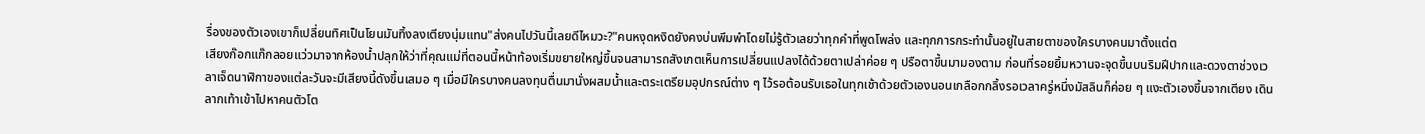รื่องของตัวเองเขาก็เปลี่ยนทิศเป็นโยนมันทิ้งลงเตียงนุ่มแทน"ส่งคนไปวันนี้เลยดีไหมวะ?"คนหงุดหงิดยังคงบ่นพึมพำโดยไม่รู้ตัวเลยว่าทุกคำที่พูดโพล่ง และทุกการกระทำนั้นอยู่ในสายตาของใครบางคนมาตั้งแต่ต
เสียงก๊อกแก๊กลอยแว่วมาจากห้องน้ำปลุกให้ว่าที่คุณแม่ที่ตอนนี้หน้าท้องเริ่มขยายใหญ่ขึ้นจนสามารถสังเกตเห็นการเปลี่ยนแปลงได้ด้วยตาเปล่าค่อย ๆ ปรือตาขึ้นมามองตาม ก่อนที่รอยยิ้มหวานจะจุดขึ้นบนริมฝีปากและดวงตาช่วงเวลาเจ็ดนาฬิกาของแต่ละวันจะมีเสียงนี้ดังขึ้นเสมอ ๆ เมื่อมีใครบางคนลงทุนตื่นมานั่งผสมน้ำและตระเตรียมอุปกรณ์ต่าง ๆ ไว้รอต้อนรับเธอในทุกเช้าด้วยตัวเองนอนเกลือกกลิ้งรอเวลาครู่หนึ่งมัสลินก็ค่อย ๆ แงะตัวเองขึ้นจากเตียง เดินลากเท้าเข้าไปหาคนตัวโต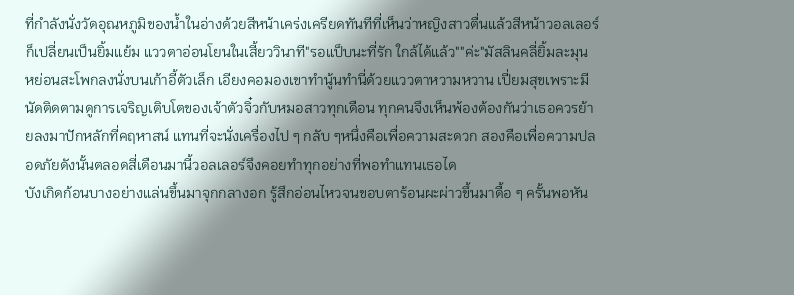ที่กำลังนั่งวัดอุณหภูมิของน้ำในอ่างด้วยสีหน้าเคร่งเครียดทันทีที่เห็นว่าหญิงสาวตื่นแล้วสีหน้าวอลเลอร์ก็เปลี่ยนเป็นยิ้มแย้ม แววตาอ่อนโยนในเสี้ยววินาที"รอแป็บนะที่รัก ใกล้ได้แล้ว""ค่ะ"มัสลินคลี่ยิ้มละมุน หย่อนสะโพกลงนั่งบนเก้าอี้ตัวเล็ก เอียงคอมองเขาทำนู้นทำนี่ด้วยแววตาหวามหวาน เปี่ยมสุขเพราะมีนัดติดตามดูการเจริญเติบโตของเจ้าตัวจิ๋วกับหมอสาวทุกเดือน ทุกคนจึงเห็นพ้องต้องกันว่าเธอควรย้ายลงมาปักหลักที่คฤหาสน์ แทนที่จะนั่งเครื่องไป ๆ กลับ ๆหนึ่งคือเพื่อความสะดวก สองคือเพื่อความปลอดภัยดังนั้นตลอดสี่เดือนมานี้วอลเลอร์จึงคอยทำทุกอย่างที่พอทำแทนเธอได
บังเกิดก้อนบางอย่างแล่นขึ้นมาจุกกลางอก รู้สึกอ่อนไหวจนขอบตาร้อนผะผ่าวขึ้นมาดื้อ ๆ ครั้นพอหัน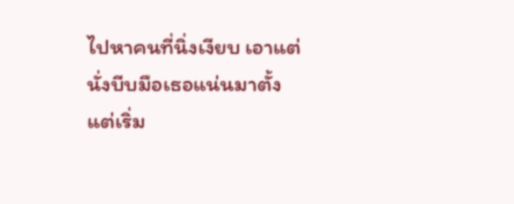ไปหาคนที่นิ่งเงียบ เอาแต่นั่งบีบมือเธอแน่นมาตั้งแต่เริ่ม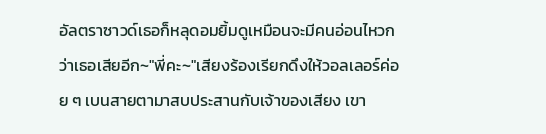อัลตราซาวด์เธอก็หลุดอมยิ้มดูเหมือนจะมีคนอ่อนไหวกว่าเธอเสียอีก~"พี่คะ~"เสียงร้องเรียกดึงให้วอลเลอร์ค่อย ๆ เบนสายตามาสบประสานกับเจ้าของเสียง เขา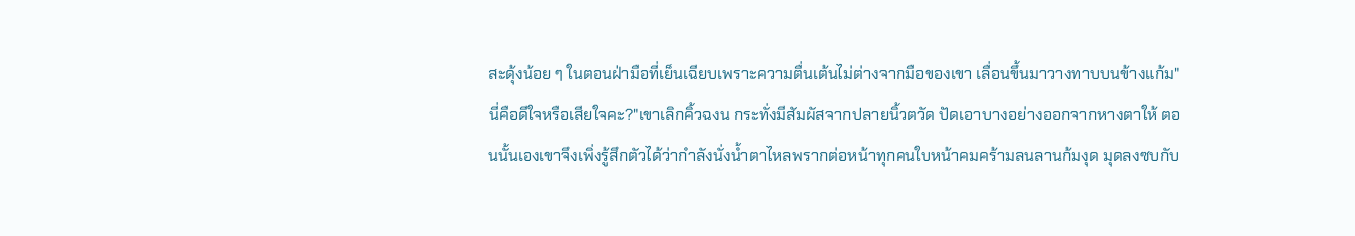สะดุ้งน้อย ๆ ในตอนฝ่ามือที่เย็นเฉียบเพราะความตื่นเต้นไม่ต่างจากมือของเขา เลื่อนขึ้นมาวางทาบบนข้างแก้ม"นี่คือดีใจหรือเสียใจคะ?"เขาเลิกคิ้วฉงน กระทั่งมีสัมผัสจากปลายนิ้วตวัด ปัดเอาบางอย่างออกจากหางตาให้ ตอนนั้นเองเขาจึงเพิ่งรู้สึกตัวได้ว่ากำลังนั่งน้ำตาไหลพรากต่อหน้าทุกคนใบหน้าคมคร้ามลนลานก้มงุด มุดลงซบกับ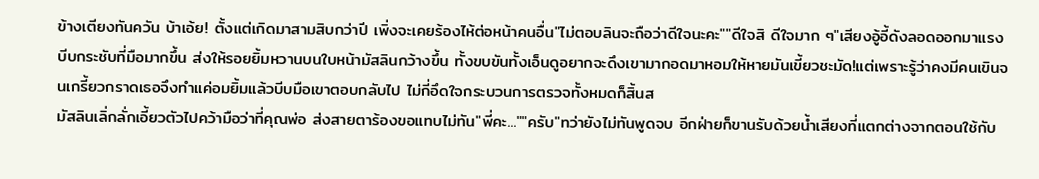ข้างเตียงทันควัน บ้าเอ้ย! ตั้งแต่เกิดมาสามสิบกว่าปี เพิ่งจะเคยร้องไห้ต่อหน้าคนอื่น"ไม่ตอบลินจะถือว่าดีใจนะคะ""ดีใจสิ ดีใจมาก ๆ"เสียงอู้อี้ดังลอดออกมาแรงบีบกระชับที่มือมากขึ้น ส่งให้รอยยิ้มหวานบนใบหน้ามัสลินกว้างขึ้น ทั้งขบขันทั้งเอ็นดูอยากจะดึงเขามากอดมาหอมให้หายมันเขี้ยวชะมัด!แต่เพราะรู้ว่าคงมีคนเขินจนเกรี้ยวกราดเธอจึงทำแค่อมยิ้มแล้วบีบมือเขาตอบกลับไป ไม่กี่อึดใจกระบวนการตรวจทั้งหมดก็สิ้นส
มัสลินเลิ่กลั่กเอี้ยวตัวไปคว้ามือว่าที่คุณพ่อ ส่งสายตาร้องขอแทบไม่ทัน"พี่คะ...""ครับ"ทว่ายังไม่ทันพูดจบ อีกฝ่ายก็ขานรับด้วยน้ำเสียงที่แตกต่างจากตอนใช้กับ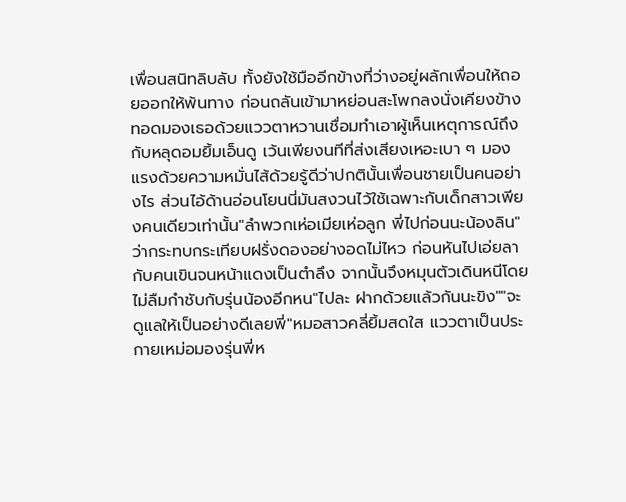เพื่อนสนิทลิบลับ ทั้งยังใช้มืออีกข้างที่ว่างอยู่ผลักเพื่อนให้ถอยออกให้พ้นทาง ก่อนถลันเข้ามาหย่อนสะโพกลงนั่งเคียงข้าง ทอดมองเธอด้วยแววตาหวานเชื่อมทำเอาผู้เห็นเหตุการณ์ถึงกับหลุดอมยิ้มเอ็นดู เว้นเพียงนทีที่ส่งเสียงเหอะเบา ๆ มองแรงด้วยความหมั่นไส้ด้วยรู้ดีว่าปกตินั้นเพื่อนชายเป็นคนอย่างไร ส่วนไอ้ด้านอ่อนโยนนี่มันสงวนไว้ใช้เฉพาะกับเด็กสาวเพียงคนเดียวเท่านั้น"ลำพวกเห่อเมียเห่อลูก พี่ไปก่อนนะน้องลิน"ว่ากระทบกระเทียบฝรั่งดองอย่างอดไม่ไหว ก่อนหันไปเอ่ยลากับคนเขินจนหน้าแดงเป็นตำลึง จากนั้นจึงหมุนตัวเดินหนีโดยไม่ลืมกำชับกับรุ่นน้องอีกหน"ไปละ ฝากด้วยแล้วกันนะขิง""จะดูแลให้เป็นอย่างดีเลยพี่"หมอสาวคลี่ยิ้มสดใส แววตาเป็นประกายเหม่อมองรุ่นพี่ห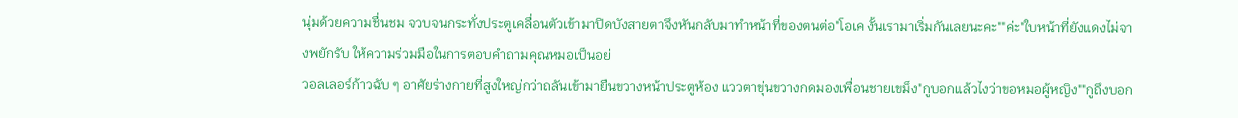นุ่มด้วยความชื่นชม จวบจนกระทั่งประตูเคลื่อนตัวเข้ามาปิดบังสายตาจึงหันกลับมาทำหน้าที่ของตนต่อ"โอเค งั้นเรามาเริ่มกันเลยนะคะ""ค่ะ"ใบหน้าที่ยังแดงไม่จางพยักรับ ให้ความร่วมมือในการตอบคำถามคุณหมอเป็นอย่
วอลเลอร์ก้าวฉับ ๆ อาศัยร่างกายที่สูงใหญ่กว่าถลันเข้ามายืนขวางหน้าประตูห้อง แววตาขุ่นขวางกดมองเพื่อนชายเขม็ง"กูบอกแล้วไงว่าขอหมอผู้หญิง""กูถึงบอก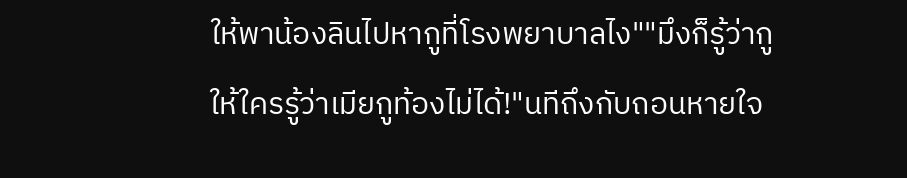ให้พาน้องลินไปหากูที่โรงพยาบาลไง""มึงก็รู้ว่ากูให้ใครรู้ว่าเมียกูท้องไม่ได้!"นทีถึงกับถอนหายใจ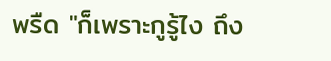พรืด "ก็เพราะกูรู้ไง ถึง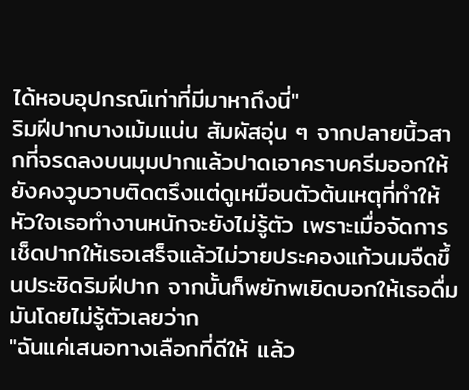ได้หอบอุปกรณ์เท่าที่มีมาหาถึงนี่"
ริมฝีปากบางเม้มแน่น สัมผัสอุ่น ๆ จากปลายนิ้วสากที่จรดลงบนมุมปากแล้วปาดเอาคราบครีมออกให้ยังคงวูบวาบติดตรึงแต่ดูเหมือนตัวต้นเหตุที่ทำให้หัวใจเธอทำงานหนักจะยังไม่รู้ตัว เพราะเมื่อจัดการเช็ดปากให้เธอเสร็จแล้วไม่วายประคองแก้วนมจืดขึ้นประชิดริมฝีปาก จากนั้นก็พยักพเยิดบอกให้เธอดื่มมันโดยไม่รู้ตัวเลยว่าก
"ฉันแค่เสนอทางเลือกที่ดีให้ แล้ว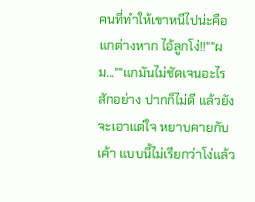คนที่ทำให้เขาหนีไปน่ะคือแกต่างหาก ไอ้ลูกโง่!!""ผม...""แกมันไม่ชัดเจนอะไรสักอย่าง ปากก็ไม่ดี แล้วยังจะเอาแต่ใจ หยาบคายกับเค้า แบบนี้ไม่เรียกว่าโง่แล้ว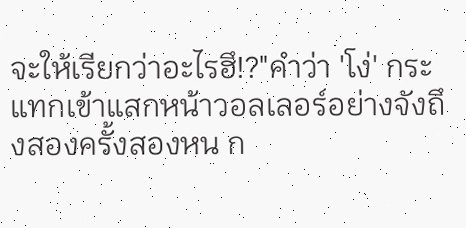จะให้เรียกว่าอะไรฮึ!?"คำว่า 'โง่' กระแทกเข้าแสกหน้าวอลเลอร์อย่างจังถึงสองครั้งสองหน ก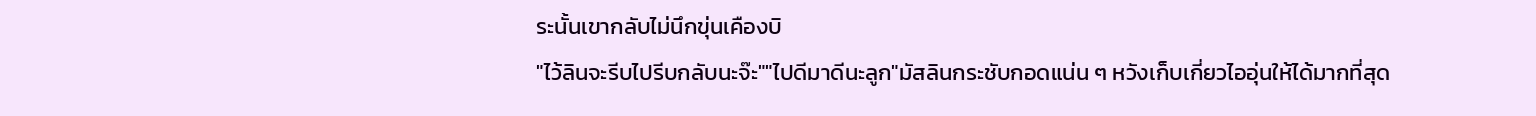ระนั้นเขากลับไม่นึกขุ่นเคืองบิ
"ไว้ลินจะรีบไปรีบกลับนะจ๊ะ""ไปดีมาดีนะลูก"มัสลินกระชับกอดแน่น ๆ หวังเก็บเกี่ยวไออุ่นให้ได้มากที่สุด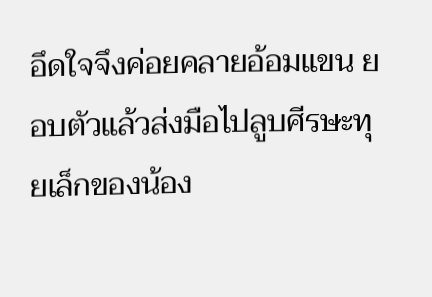อึดใจจึงค่อยคลายอ้อมแขน ยอบตัวแล้วส่งมือไปลูบศีรษะทุยเล็กของน้อง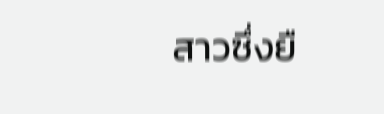สาวซึ่งยื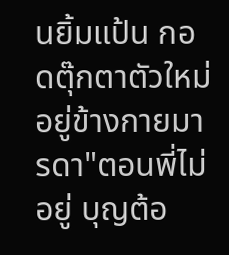นยิ้มแป้น กอดตุ๊กตาตัวใหม่อยู่ข้างกายมารดา"ตอนพี่ไม่อยู่ บุญต้อ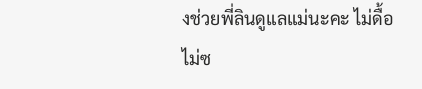งช่วยพี่ลินดูแลแม่นะคะ ไม่ดื้อไม่ซ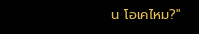น โอเคไหม?"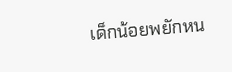เด็กน้อยพยักหน